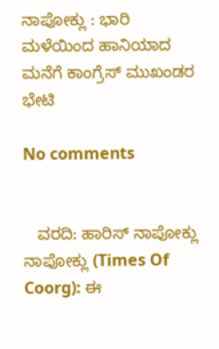ನಾಪೋಕ್ಲು : ಭಾರಿ ಮಳೆಯಿಂದ ಹಾನಿಯಾದ ಮನೆಗೆ ಕಾಂಗ್ರೆಸ್ ಮುಖಂಡರ ಭೇಟಿ

No comments


   ವರದಿ: ಹಾರಿಸ್ ನಾಪೋಕ್ಲು
ನಾಪೋಕ್ಲು (Times Of Coorg): ಈ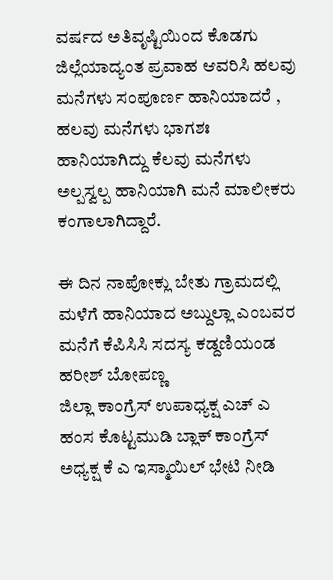ವರ್ಷದ ಅತಿವೃಷ್ಟಿಯಿಂದ ಕೊಡಗು ಜಿಲ್ಲೆಯಾದ್ಯಂತ ಪ್ರವಾಹ ಆವರಿಸಿ ಹಲವು ಮನೆಗಳು ಸಂಪೂರ್ಣ ಹಾನಿಯಾದರೆ , ಹಲವು ಮನೆಗಳು ಭಾಗಶಃ ಹಾನಿಯಾಗಿದ್ದು ಕೆಲವು ಮನೆಗಳು ಅಲ್ಪಸ್ವಲ್ಪ ಹಾನಿಯಾಗಿ ಮನೆ ಮಾಲೀಕರು ಕಂಗಾಲಾಗಿದ್ದಾರೆ.

ಈ ದಿನ ನಾಪೋಕ್ಲು ಬೇತು ಗ್ರಾಮದಲ್ಲಿ ಮಳೆಗೆ ಹಾನಿಯಾದ ಅಬ್ದುಲ್ಲಾ ಎಂಬವರ ಮನೆಗೆ ಕೆಪಿಸಿಸಿ ಸದಸ್ಯ ಕಡ್ದಣಿಯಂಡ ಹರೀಶ್ ಬೋಪಣ್ಣ
ಜಿಲ್ಲಾ ಕಾಂಗ್ರೆಸ್ ಉಪಾಧ್ಯಕ್ಷ ಎಚ್ ಎ ಹಂಸ ಕೊಟ್ಟಮುಡಿ ಬ್ಲಾಕ್ ಕಾಂಗ್ರೆಸ್ ಅಧ್ಯಕ್ಷ ಕೆ ಎ ಇಸ್ಮಾಯಿಲ್ ಭೇಟಿ ನೀಡಿ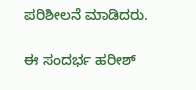ಪರಿಶೀಲನೆ ಮಾಡಿದರು.

ಈ ಸಂದರ್ಭ ಹರೀಶ್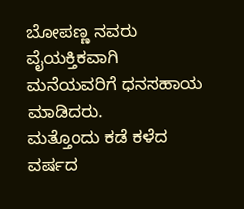ಬೋಪಣ್ಣ ನವರು ವೈಯಕ್ತಿಕವಾಗಿ
ಮನೆಯವರಿಗೆ ಧನಸಹಾಯ ಮಾಡಿದರು.
ಮತ್ತೊಂದು ಕಡೆ ಕಳೆದ ವರ್ಷದ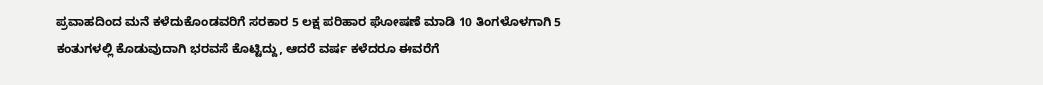ಪ್ರವಾಹದಿಂದ ಮನೆ ಕಳೆದುಕೊಂಡವರಿಗೆ ಸರಕಾರ 5 ಲಕ್ಷ ಪರಿಹಾರ ಘೋಷಣೆ ಮಾಡಿ 10 ತಿಂಗಳೊಳಗಾಗಿ 5 ಕಂತುಗಳಲ್ಲಿ ಕೊಡುವುದಾಗಿ ಭರವಸೆ ಕೊಟ್ಟಿದ್ದು, ಆದರೆ ವರ್ಷ ಕಳೆದರೂ ಈವರೆಗೆ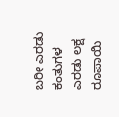ಬರೀ ಎರಡು ಕಂತುಗಳ ಎರಡು ಲಕ್ಷ ರೂಪಾಯಿ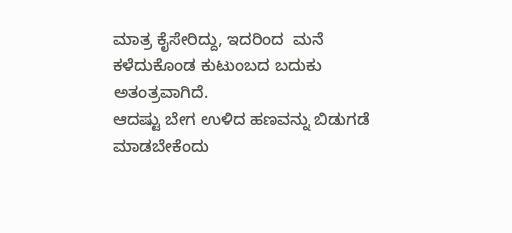ಮಾತ್ರ ಕೈಸೇರಿದ್ದು, ಇದರಿಂದ  ಮನೆ ಕಳೆದುಕೊಂಡ ಕುಟುಂಬದ ಬದುಕು  ಅತಂತ್ರವಾಗಿದೆ.
ಆದಷ್ಟು ಬೇಗ ಉಳಿದ ಹಣವನ್ನು ಬಿಡುಗಡೆ ಮಾಡಬೇಕೆಂದು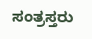ಸಂತ್ರಸ್ತರು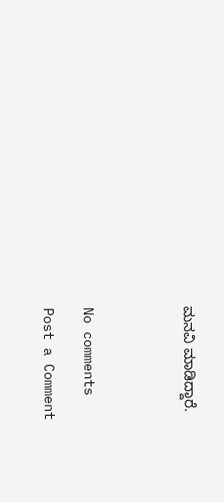ಮನವಿ ಮಾಡಿದ್ದಾರೆ.




No comments

Post a Comment